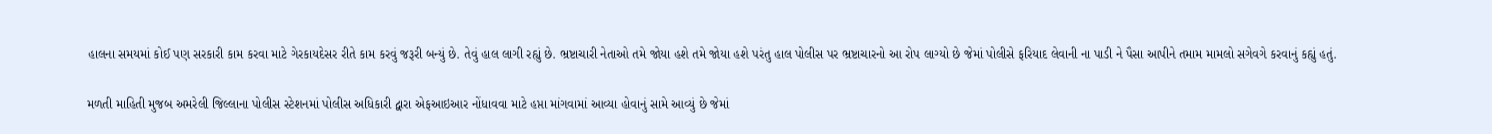હાલના સમયમાં કોઈ પણ સરકારી કામ કરવા માટે ગેરકાયદેસર રીતે કામ કરવું જરૂરી બન્યું છે. તેવું હાલ લાગી રહ્યું છે. ભ્રષ્ટાચારી નેતાઓ તમે જોયા હશે તમે જોયા હશે પરંતુ હાલ પોલીસ પર ભ્રષ્ટાચારનો આ રોપ લાગ્યો છે જેમાં પોલીસે ફરિયાદ લેવાની ના પાડી ને પૈસા આપીને તમામ મામલો સગેવગે કરવાનું કહ્યું હતું.

મળતી માહિતી મુજબ અમરેલી જિલ્લાના પોલીસ સ્ટેશનમાં પોલીસ અધિકારી દ્વારા એફઆઇઆર નોંધાવવા માટે હપ્તા માંગવામાં આવ્યા હોવાનું સામે આવ્યું છે જેમાં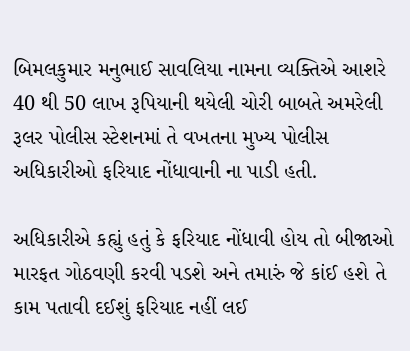બિમલકુમાર મનુભાઈ સાવલિયા નામના વ્યક્તિએ આશરે 40 થી 50 લાખ રૂપિયાની થયેલી ચોરી બાબતે અમરેલી રૂલર પોલીસ સ્ટેશનમાં તે વખતના મુખ્ય પોલીસ અધિકારીઓ ફરિયાદ નોંધાવાની ના પાડી હતી.

અધિકારીએ કહ્યું હતું કે ફરિયાદ નોંધાવી હોય તો બીજાઓ મારફત ગોઠવણી કરવી પડશે અને તમારું જે કાંઈ હશે તે કામ પતાવી દઈશું ફરિયાદ નહીં લઈ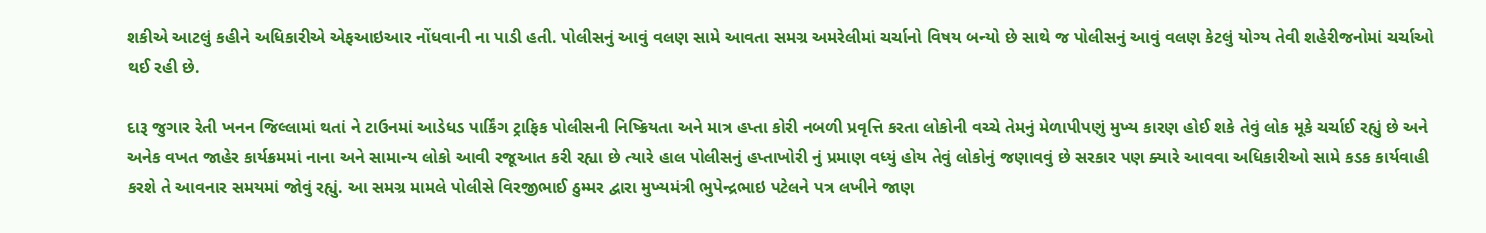શકીએ આટલું કહીને અધિકારીએ એફઆઇઆર નોંધવાની ના પાડી હતી. પોલીસનું આવું વલણ સામે આવતા સમગ્ર અમરેલીમાં ચર્ચાનો વિષય બન્યો છે સાથે જ પોલીસનું આવું વલણ કેટલું યોગ્ય તેવી શહેરીજનોમાં ચર્ચાઓ થઈ રહી છે.

દારૂ જુગાર રેતી ખનન જિલ્લામાં થતાં ને ટાઉનમાં આડેધડ પાર્કિંગ ટ્રાફિક પોલીસની નિષ્ક્રિયતા અને માત્ર હપ્તા કોરી નબળી પ્રવૃત્તિ કરતા લોકોની વચ્ચે તેમનું મેળાપીપણું મુખ્ય કારણ હોઈ શકે તેવું લોક મૂકે ચર્ચાઈ રહ્યું છે અને અનેક વખત જાહેર કાર્યક્રમમાં નાના અને સામાન્ય લોકો આવી રજૂઆત કરી રહ્યા છે ત્યારે હાલ પોલીસનું હપ્તાખોરી નું પ્રમાણ વધ્યું હોય તેવું લોકોનું જણાવવું છે સરકાર પણ ક્યારે આવવા અધિકારીઓ સામે કડક કાર્યવાહી કરશે તે આવનાર સમયમાં જોવું રહ્યું. આ સમગ્ર મામલે પોલીસે વિરજીભાઈ ઠુમ્મર દ્વારા મુખ્યમંત્રી ભુપેન્દ્રભાઇ પટેલને પત્ર લખીને જાણ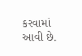કરવામાં આવી છે.